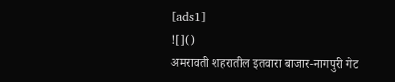[ads1]
![]()
अमरावती शहरातील इतवारा बाजार-नागपुरी गेट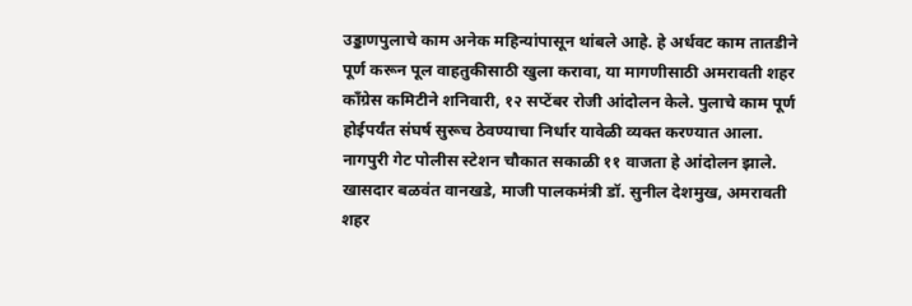उड्डाणपुलाचे काम अनेक महिन्यांपासून थांबले आहे. हे अर्धवट काम तातडीने पूर्ण करून पूल वाहतुकीसाठी खुला करावा, या मागणीसाठी अमरावती शहर काँग्रेस कमिटीने शनिवारी, १२ सप्टेंबर रोजी आंदोलन केले. पुलाचे काम पूर्ण होईपर्यंत संघर्ष सुरूच ठेवण्याचा निर्धार यावेळी व्यक्त करण्यात आला. नागपुरी गेट पोलीस स्टेशन चौकात सकाळी ११ वाजता हे आंदोलन झाले. खासदार बळवंत वानखडे, माजी पालकमंत्री डॉ. सुनील देशमुख, अमरावती शहर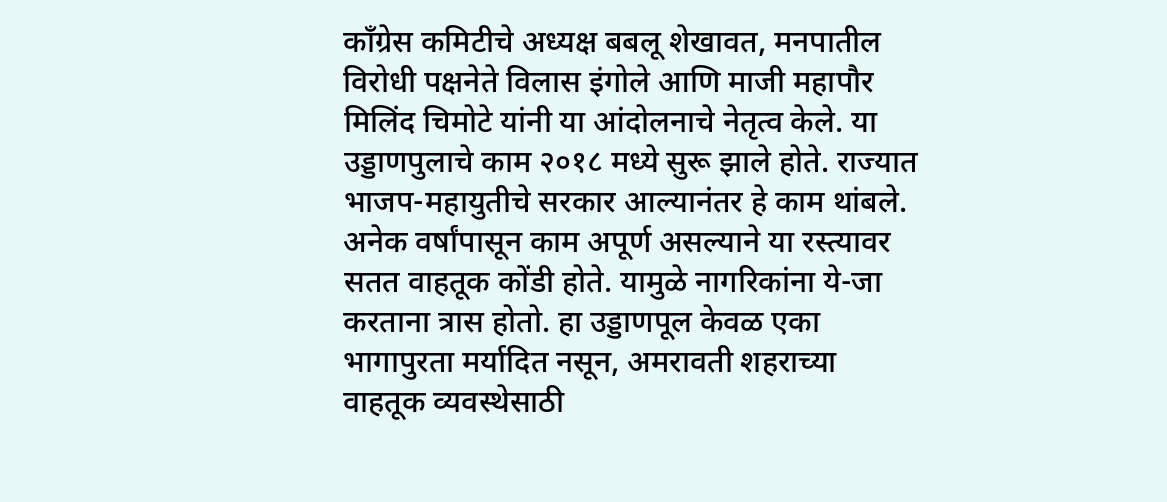काँग्रेस कमिटीचे अध्यक्ष बबलू शेखावत, मनपातील विरोधी पक्षनेते विलास इंगोले आणि माजी महापौर मिलिंद चिमोटे यांनी या आंदोलनाचे नेतृत्व केले. या उड्डाणपुलाचे काम २०१८ मध्ये सुरू झाले होते. राज्यात भाजप-महायुतीचे सरकार आल्यानंतर हे काम थांबले. अनेक वर्षांपासून काम अपूर्ण असल्याने या रस्त्यावर सतत वाहतूक कोंडी होते. यामुळे नागरिकांना ये-जा करताना त्रास होतो. हा उड्डाणपूल केवळ एका भागापुरता मर्यादित नसून, अमरावती शहराच्या वाहतूक व्यवस्थेसाठी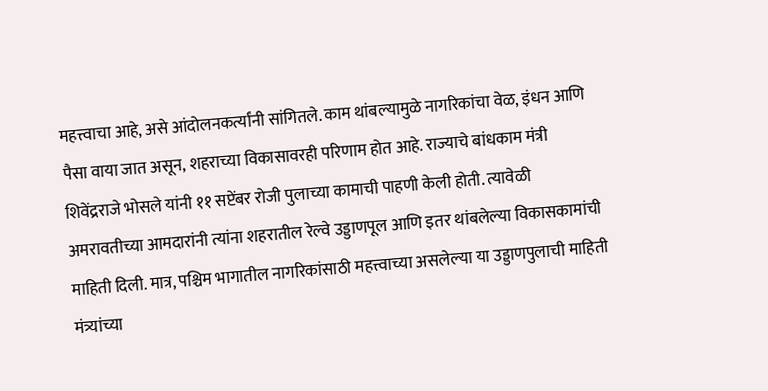महत्त्वाचा आहे, असे आंदोलनकर्त्यांनी सांगितले. काम थांबल्यामुळे नागरिकांचा वेळ, इंधन आणि पैसा वाया जात असून, शहराच्या विकासावरही परिणाम होत आहे. राज्याचे बांधकाम मंत्री शिवेंद्रराजे भोसले यांनी ११ सप्टेंबर रोजी पुलाच्या कामाची पाहणी केली होती. त्यावेळी अमरावतीच्या आमदारांनी त्यांना शहरातील रेल्वे उड्डाणपूल आणि इतर थांबलेल्या विकासकामांची माहिती दिली. मात्र, पश्चिम भागातील नागरिकांसाठी महत्त्वाच्या असलेल्या या उड्डाणपुलाची माहिती मंत्र्यांच्या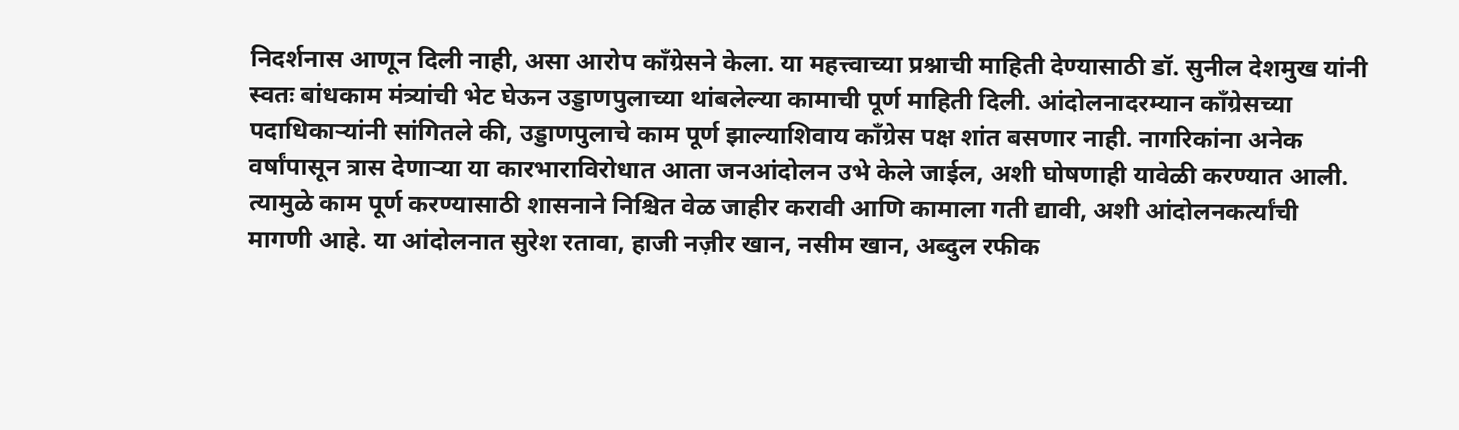निदर्शनास आणून दिली नाही, असा आरोप काँग्रेसने केला. या महत्त्वाच्या प्रश्नाची माहिती देण्यासाठी डॉ. सुनील देशमुख यांनी स्वतः बांधकाम मंत्र्यांची भेट घेऊन उड्डाणपुलाच्या थांबलेल्या कामाची पूर्ण माहिती दिली. आंदोलनादरम्यान काँग्रेसच्या पदाधिकाऱ्यांनी सांगितले की, उड्डाणपुलाचे काम पूर्ण झाल्याशिवाय काँग्रेस पक्ष शांत बसणार नाही. नागरिकांना अनेक वर्षांपासून त्रास देणाऱ्या या कारभाराविरोधात आता जनआंदोलन उभे केले जाईल, अशी घोषणाही यावेळी करण्यात आली. त्यामुळे काम पूर्ण करण्यासाठी शासनाने निश्चित वेळ जाहीर करावी आणि कामाला गती द्यावी, अशी आंदोलनकर्त्यांची मागणी आहे. या आंदोलनात सुरेश रतावा, हाजी नज़ीर खान, नसीम खान, अब्दुल रफीक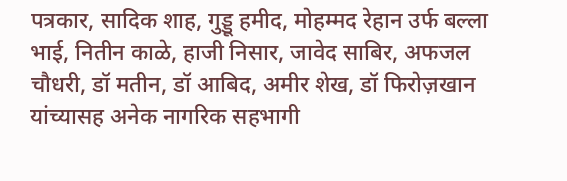पत्रकार, सादिक शाह, गुड्डू हमीद, मोहम्मद रेहान उर्फ बल्ला भाई, नितीन काळे, हाजी निसार, जावेद साबिर, अफजल चौधरी, डॉ मतीन, डॉ आबिद, अमीर शेख, डॉ फिरोज़खान यांच्यासह अनेक नागरिक सहभागी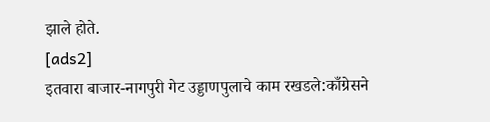झाले होते.
[ads2]
इतवारा बाजार-नागपुरी गेट उड्डाणपुलाचे काम रखडले:काँग्रेसने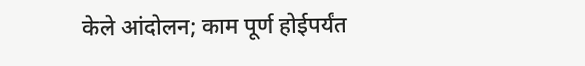केले आंदोलन; काम पूर्ण होईपर्यंत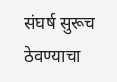संघर्ष सुरूच ठेवण्याचा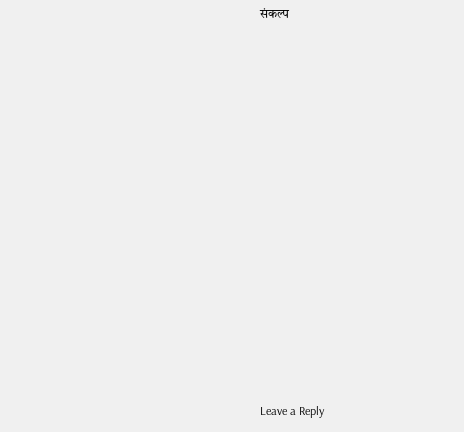संकल्प
















Leave a Reply